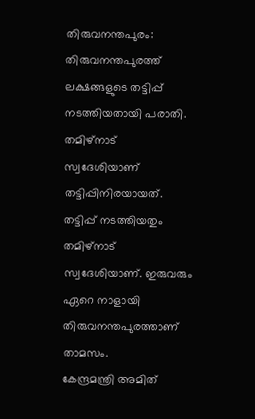തിരുവനന്തപുരം: തിരുവനന്തപുരത്ത് ലക്ഷങ്ങളുടെ തട്ടിപ്പ് നടത്തിയതായി പരാതി. തമിഴ്നാട് സ്വദേശിയാണ് തട്ടിപ്പിനിരയായത്. തട്ടിപ്പ് നടത്തിയതും തമിഴ്നാട് സ്വദേശിയാണ്. ഇരുവരും ഏറെ നാളായി തിരുവനന്തപുരത്താണ് താമസം.
കേന്ദ്രമന്ത്രി അമിത്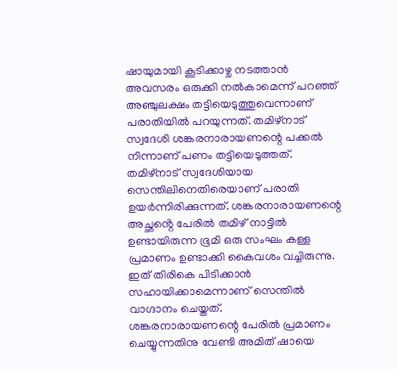ഷായുമായി കൂടിക്കാഴ്ച നടത്താൻ അവസരം ഒരുക്കി നൽകാമെന്ന് പറഞ്ഞ് അഞ്ചുലക്ഷം തട്ടിയെടുത്തുവെന്നാണ് പരാതിയിൽ പറയുന്നത്. തമിഴ്നാട് സ്വദേശി ശങ്കരനാരായണന്റെ പക്കൽ നിന്നാണ് പണം തട്ടിയെടുത്തത്.
തമിഴ്നാട് സ്വദേശിയായ സെന്തിലിനെതിരെയാണ് പരാതി ഉയർന്നിരിക്കുന്നത്. ശങ്കരനാരായണന്റെ അച്ഛൻ്റെ പേരിൽ തമിഴ് നാട്ടിൽ ഉണ്ടായിരുന്ന ഭൂമി ഒരു സംഘം കള്ള പ്രമാണം ഉണ്ടാക്കി കൈവശം വച്ചിരുന്നു. ഇത് തിരികെ പിടിക്കാൻ സഹായിക്കാമെന്നാണ് സെന്തിൽ വാഗ്ദാനം ചെയ്തത്.
ശങ്കരനാരായണന്റെ പേരിൽ പ്രമാണം ചെയ്യുന്നതിനു വേണ്ടി അമിത് ഷായെ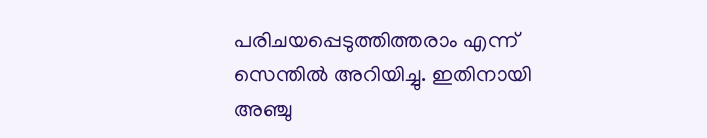പരിചയപ്പെടുത്തിത്തരാം എന്ന് സെന്തിൽ അറിയിച്ചു. ഇതിനായി അഞ്ചു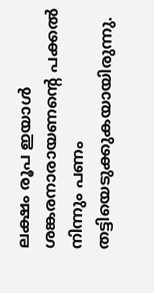ലക്ഷം രൂപ ഇയാൾ ശങ്കരനാരായണന്റെ പക്കൽ നിന്നും പണം തട്ടിയെടുക്കുകയായിരുന്നു.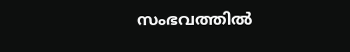സംഭവത്തിൽ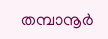തമ്പാനൂർ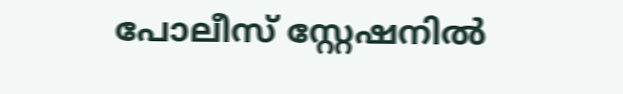പോലീസ് സ്റ്റേഷനിൽ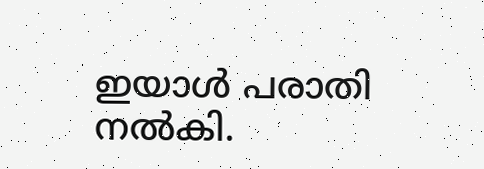ഇയാൾ പരാതി നൽകി.